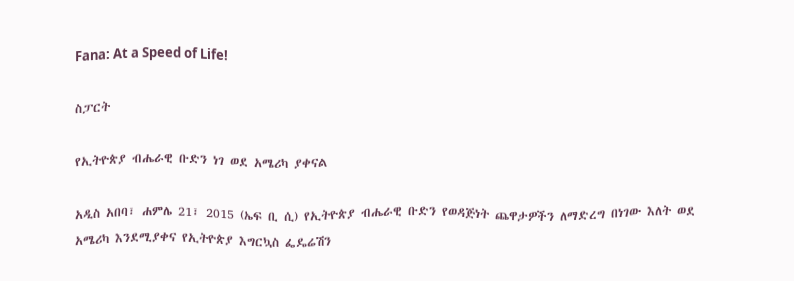Fana: At a Speed of Life!

ስፓርት

የኢትዮጵያ ብሔራዊ ቡድን ነገ ወደ አሜሪካ ያቀናል

አዲስ አበባ፣ ሐምሌ 21፣ 2015 (ኤፍ ቢ ሲ) የኢትዮጵያ ብሔራዊ ቡድን የወዳጅነት ጨዋታዎችን ለማድረግ በነገው እለት ወደ አሜሪካ እንደሚያቀና የኢትዮጵያ እግርኳስ ፌዴሬሽን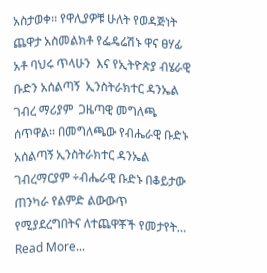አስታወቀ፡፡ የዋሊያዎቹ ሁለት የወዳጅነት ጨዋታ አስመልክቶ የፌዴሬሽኑ ዋና ፀሃፊ አቶ ባህሩ ጥላሁን  እና የኢትዮጵያ ብሄራዊ ቡድን አሰልጣኝ  ኢንስትራክተር ዳንኤል ገብረ ማሪያም  ጋዜጣዊ መግለጫ ሰጥዋል፡፡ በመግለጫው የብሔራዊ ቡድኑ  አሰልጣኝ ኢንስትራክተር ዳንኤል ገብረማርያም ÷ብሔራዊ ቡድኑ በቆይታው ጠንካራ የልምድ ልውውጥ  የሚያደረግበትና ለተጨዋቾች የመታየት…
Read More...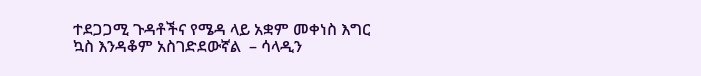ተደጋጋሚ ጉዳቶችና የሜዳ ላይ አቋም መቀነስ እግር ኳስ እንዳቆም አስገድደውኛል  – ሳላዲን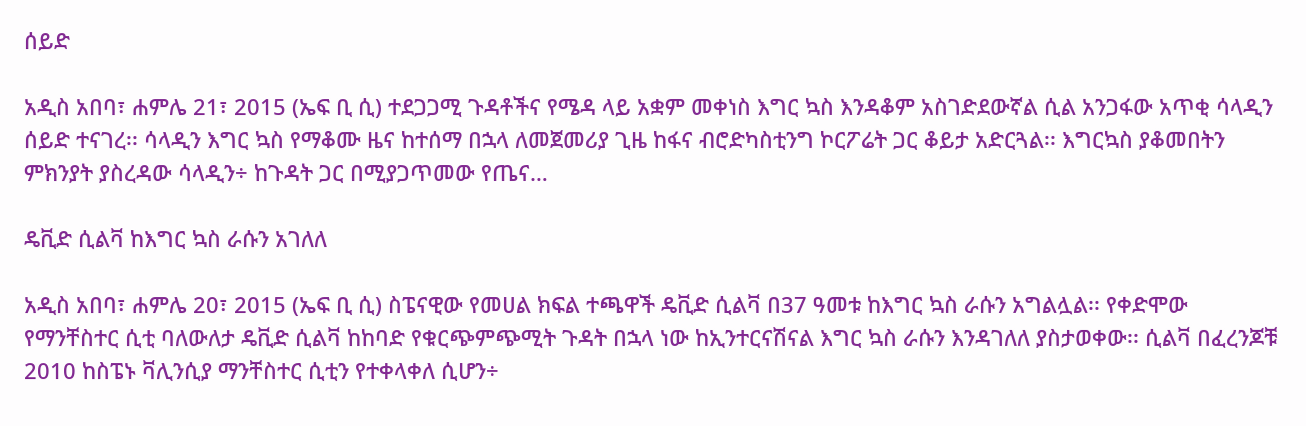ሰይድ

አዲስ አበባ፣ ሐምሌ 21፣ 2015 (ኤፍ ቢ ሲ) ተደጋጋሚ ጉዳቶችና የሜዳ ላይ አቋም መቀነስ እግር ኳስ እንዳቆም አስገድደውኛል ሲል አንጋፋው አጥቂ ሳላዲን ሰይድ ተናገረ፡፡ ሳላዲን እግር ኳስ የማቆሙ ዜና ከተሰማ በኋላ ለመጀመሪያ ጊዜ ከፋና ብሮድካስቲንግ ኮርፖሬት ጋር ቆይታ አድርጓል፡፡ እግርኳስ ያቆመበትን ምክንያት ያስረዳው ሳላዲን÷ ከጉዳት ጋር በሚያጋጥመው የጤና…

ዴቪድ ሲልቫ ከእግር ኳስ ራሱን አገለለ

አዲስ አበባ፣ ሐምሌ 20፣ 2015 (ኤፍ ቢ ሲ) ስፔናዊው የመሀል ክፍል ተጫዋች ዴቪድ ሲልቫ በ37 ዓመቱ ከእግር ኳስ ራሱን አግልሏል፡፡ የቀድሞው የማንቸስተር ሲቲ ባለውለታ ዴቪድ ሲልቫ ከከባድ የቁርጭምጭሚት ጉዳት በኋላ ነው ከኢንተርናሽናል እግር ኳስ ራሱን እንዳገለለ ያስታወቀው፡፡ ሲልቫ በፈረንጆቹ 2010 ከስፔኑ ቫሊንሲያ ማንቸስተር ሲቲን የተቀላቀለ ሲሆን÷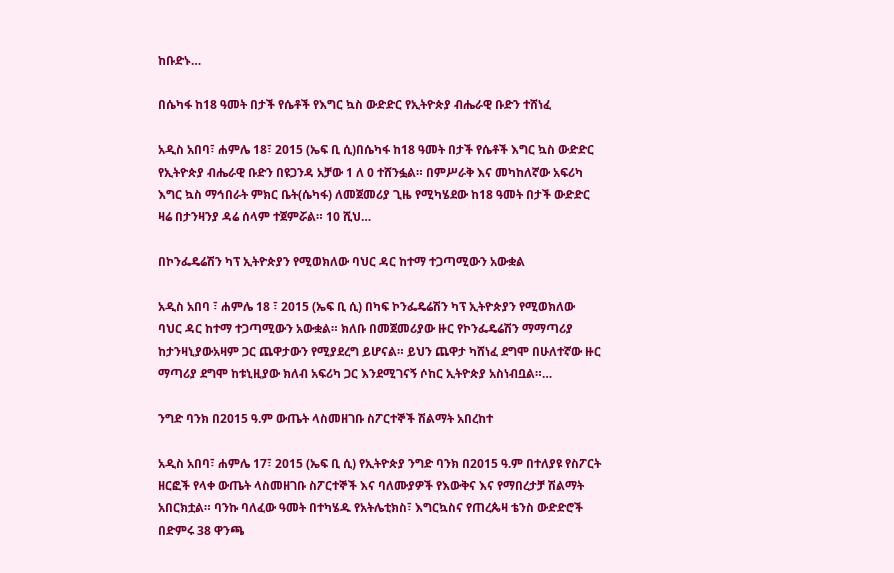ከቡድኑ…

በሴካፋ ከ18 ዓመት በታች የሴቶች የእግር ኳስ ውድድር የኢትዮጵያ ብሔራዊ ቡድን ተሸነፈ

አዲስ አበባ፣ ሐምሌ 18፣ 2015 (ኤፍ ቢ ሲ)በሴካፋ ከ18 ዓመት በታች የሴቶች እግር ኳስ ውድድር የኢትዮጵያ ብሔራዊ ቡድን በዩጋንዳ አቻው 1 ለ 0 ተሸንፏል። በምሥራቅ እና መካከለኛው አፍሪካ እግር ኳስ ማኅበራት ምክር ቤት(ሴካፋ) ለመጀመሪያ ጊዜ የሚካሄደው ከ18 ዓመት በታች ውድድር ዛሬ በታንዛንያ ዳሬ ሰላም ተጀምሯል። 10 ሺህ…

በኮንፌዴሬሽን ካፕ ኢትዮጵያን የሚወክለው ባህር ዳር ከተማ ተጋጣሚውን አውቋል

አዲስ አበባ ፣ ሐምሌ 18 ፣ 2015 (ኤፍ ቢ ሲ) በካፍ ኮንፌዴሬሽን ካፕ ኢትዮጵያን የሚወክለው ባህር ዳር ከተማ ተጋጣሚውን አውቋል። ክለቡ በመጀመሪያው ዙር የኮንፌዴሬሽን ማማጣሪያ ከታንዛኒያውአዛም ጋር ጨዋታውን የሚያደረግ ይሆናል። ይህን ጨዋታ ካሸነፈ ደግሞ በሁለተኛው ዙር ማጣሪያ ደግሞ ከቱኒዚያው ክለብ አፍሪካ ጋር እንደሚገናኝ ሶከር ኢትዮጵያ አስነብቧል።…

ንግድ ባንክ በ2015 ዓ.ም ውጤት ላስመዘገቡ ስፖርተኞች ሽልማት አበረከተ

አዲስ አበባ፣ ሐምሌ 17፣ 2015 (ኤፍ ቢ ሲ) የኢትዮጵያ ንግድ ባንክ በ2015 ዓ.ም በተለያዩ የስፖርት ዘርፎች የላቀ ውጤት ላስመዘገቡ ስፖርተኞች እና ባለሙያዎች የእውቅና እና የማበረታቻ ሽልማት አበርክቷል። ባንኩ ባለፈው ዓመት በተካሄዱ የአትሌቲክስ፣ እግርኳስና የጠረጴዛ ቴንስ ውድድሮች በድምሩ 38 ዋንጫ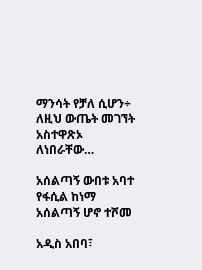ማንሳት የቻለ ሲሆን÷ ለዚህ ውጤት መገኘት አስተዋጽኦ ለነበራቸው…

አሰልጣኝ ውበቱ አባተ  የፋሲል ከነማ አሰልጣኝ ሆኖ ተሾመ

አዲስ አበባ፣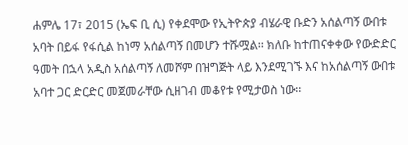ሐምሌ 17፣ 2015 (ኤፍ ቢ ሲ) የቀደሞው የኢትዮጵያ ብሄራዊ ቡድን አሰልጣኝ ውበቱ አባት በይፋ የፋሲል ከነማ አሰልጣኝ በመሆን ተሹሟል፡፡ ክለቡ ከተጠናቀቀው የውድድር ዓመት በኋላ አዲስ አሰልጣኝ ለመሾም በዝግጅት ላይ እንደሚገኙ እና ከአሰልጣኝ ውበቱ አባተ ጋር ድርድር መጀመራቸው ሲዘገብ መቆየቱ የሚታወስ ነው፡፡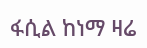ፋሲል ከነማ ዛሬ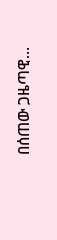በሰጠው ጋዜጣዊ…